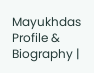Mayukhdas Profile & Biography |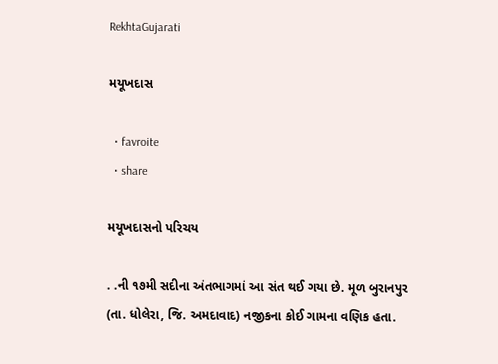RekhtaGujarati

મયૂખદાસ

  • favroite
  • share

મયૂખદાસનો પરિચય

. .ની ૧૭મી સદીના અંતભાગમાં આ સંત થઈ ગયા છે. મૂળ બુરાનપુર (તા. ધોલેરા, જિ. અમદાવાદ) નજીકના કોઈ ગામના વણિક હતા.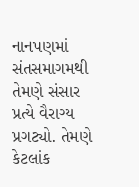નાનપણમાં સંતસમાગમથી તેમણે સંસાર પ્રત્યે વૈરાગ્ય પ્રગટ્યો. તેમણે કેટલાંક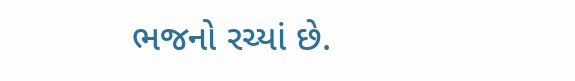ભજનો રચ્યાં છે.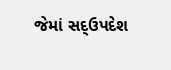જેમાં સદ્‌ઉપદેશ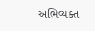અભિવ્યક્ત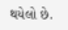થયેલો છે.